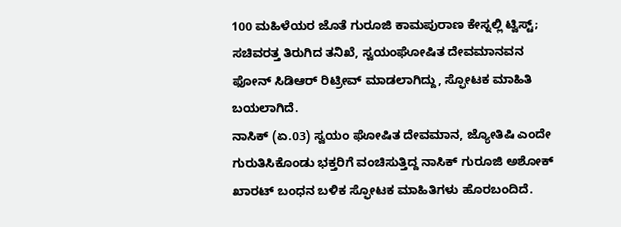100 ಮಹಿಳೆಯರ ಜೊತೆ ಗುರೂಜಿ ಕಾಮಪುರಾಣ ಕೇಸ್ನಲ್ಲಿ ಟ್ವಿಸ್ಟ್; ಸಚಿವರತ್ತ ತಿರುಗಿದ ತನಿಖೆ, ಸ್ವಯಂಘೋಷಿತ ದೇವಮಾನವನ ಫೋನ್ ಸಿಡಿಆರ್ ರಿಟ್ರೀವ್ ಮಾಡಲಾಗಿದ್ದು, ಸ್ಫೋಟಕ ಮಾಹಿತಿ ಬಯಲಾಗಿದೆ.
ನಾಸಿಕ್ (ಏ.03) ಸ್ವಯಂ ಘೋಷಿತ ದೇವಮಾನ, ಜ್ಯೋತಿಷಿ ಎಂದೇ ಗುರುತಿಸಿಕೊಂಡು ಭಕ್ತರಿಗೆ ವಂಚಿಸುತ್ತಿದ್ದ ನಾಸಿಕ್ ಗುರೂಜಿ ಅಶೋಕ್ ಖಾರಟ್ ಬಂಧನ ಬಳಿಕ ಸ್ಫೋಟಕ ಮಾಹಿತಿಗಳು ಹೊರಬಂದಿದೆ.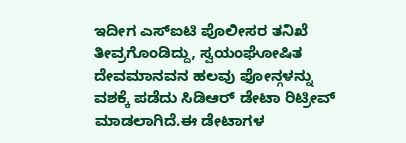ಇದೀಗ ಎಸ್ಐಟಿ ಪೊಲೀಸರ ತನಿಖೆ ತೀವ್ರಗೊಂಡಿದ್ದು, ಸ್ವಯಂಘೋಷಿತ ದೇವಮಾನವನ ಹಲವು ಫೋನ್ಗಳನ್ನು ವಶಕ್ಕೆ ಪಡೆದು ಸಿಡಿಆರ್ ಡೇಟಾ ರಿಟ್ರೀವ್ ಮಾಡಲಾಗಿದೆ.ಈ ಡೇಟಾಗಳ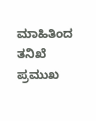ಮಾಹಿತಿಂದ ತನಿಖೆ ಪ್ರಮುಖ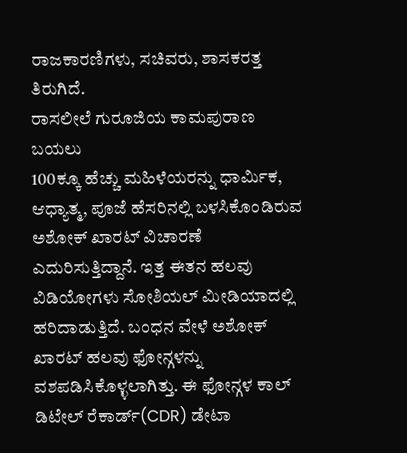ರಾಜಕಾರಣಿಗಳು, ಸಚಿವರು, ಶಾಸಕರತ್ತ ತಿರುಗಿದೆ.
ರಾಸಲೀಲೆ ಗುರೂಜಿಯ ಕಾಮಪುರಾಣ ಬಯಲು
100ಕ್ಕೂ ಹೆಚ್ಚು ಮಹಿಳೆಯರನ್ನು ಧಾರ್ಮಿಕ, ಆಧ್ಯಾತ್ಮ, ಪೂಜೆ ಹೆಸರಿನಲ್ಲಿ ಬಳಸಿಕೊಂಡಿರುವ ಅಶೋಕ್ ಖಾರಟ್ ವಿಚಾರಣೆ ಎದುರಿಸುತ್ತಿದ್ದಾನೆ. ಇತ್ತ ಈತನ ಹಲವು ವಿಡಿಯೋಗಳು ಸೋಶಿಯಲ್ ಮೀಡಿಯಾದಲ್ಲಿ ಹರಿದಾಡುತ್ತಿದೆ. ಬಂಧನ ವೇಳೆ ಅಶೋಕ್ ಖಾರಟ್ ಹಲವು ಫೋನ್ಗಳನ್ನು ವಶಪಡಿಸಿಕೊಳ್ಳಲಾಗಿತ್ತು. ಈ ಫೋನ್ಗಳ ಕಾಲ್ ಡಿಟೇಲ್ ರೆಕಾರ್ಡ್(CDR) ಡೇಟಾ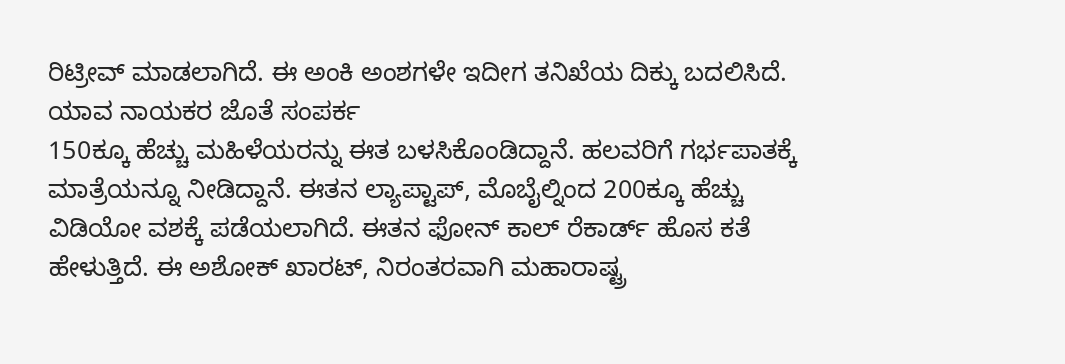ರಿಟ್ರೀವ್ ಮಾಡಲಾಗಿದೆ. ಈ ಅಂಕಿ ಅಂಶಗಳೇ ಇದೀಗ ತನಿಖೆಯ ದಿಕ್ಕು ಬದಲಿಸಿದೆ.
ಯಾವ ನಾಯಕರ ಜೊತೆ ಸಂಪರ್ಕ
150ಕ್ಕೂ ಹೆಚ್ಚು ಮಹಿಳೆಯರನ್ನು ಈತ ಬಳಸಿಕೊಂಡಿದ್ದಾನೆ. ಹಲವರಿಗೆ ಗರ್ಭಪಾತಕ್ಕೆ ಮಾತ್ರೆಯನ್ನೂ ನೀಡಿದ್ದಾನೆ. ಈತನ ಲ್ಯಾಪ್ಟಾಪ್, ಮೊಬೈಲ್ನಿಂದ 200ಕ್ಕೂ ಹೆಚ್ಚು ವಿಡಿಯೋ ವಶಕ್ಕೆ ಪಡೆಯಲಾಗಿದೆ. ಈತನ ಫೋನ್ ಕಾಲ್ ರೆಕಾರ್ಡ್ ಹೊಸ ಕತೆ ಹೇಳುತ್ತಿದೆ. ಈ ಅಶೋಕ್ ಖಾರಟ್, ನಿರಂತರವಾಗಿ ಮಹಾರಾಷ್ಟ್ರ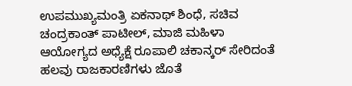ಉಪಮುಖ್ಯಮಂತ್ರಿ ಏಕನಾಥ್ ಶಿಂಧೆ, ಸಚಿವ ಚಂದ್ರಕಾಂತ್ ಪಾಟೀಲ್, ಮಾಜಿ ಮಹಿಳಾ ಆಯೋಗ್ಯದ ಅಧ್ಯೆಕ್ಷೆ ರೂಪಾಲಿ ಚಕಾನ್ಕರ್ ಸೇರಿದಂತೆ ಹಲವು ರಾಜಕಾರಣಿಗಳು ಜೊತೆ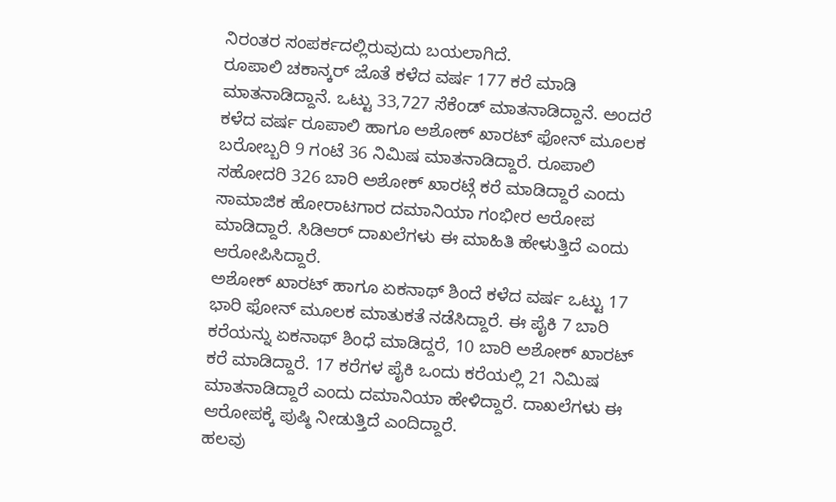ನಿರಂತರ ಸಂಪರ್ಕದಲ್ಲಿರುವುದು ಬಯಲಾಗಿದೆ.
ರೂಪಾಲಿ ಚಕಾನ್ಕರ್ ಜೊತೆ ಕಳೆದ ವರ್ಷ 177 ಕರೆ ಮಾಡಿ ಮಾತನಾಡಿದ್ದಾನೆ. ಒಟ್ಟು 33,727 ಸೆಕೆಂಡ್ ಮಾತನಾಡಿದ್ದಾನೆ. ಅಂದರೆ ಕಳೆದ ವರ್ಷ ರೂಪಾಲಿ ಹಾಗೂ ಅಶೋಕ್ ಖಾರಟ್ ಫೋನ್ ಮೂಲಕ ಬರೋಬ್ಬರಿ 9 ಗಂಟೆ 36 ನಿಮಿಷ ಮಾತನಾಡಿದ್ದಾರೆ. ರೂಪಾಲಿ ಸಹೋದರಿ 326 ಬಾರಿ ಅಶೋಕ್ ಖಾರಟ್ಗೆ ಕರೆ ಮಾಡಿದ್ದಾರೆ ಎಂದು ಸಾಮಾಜಿಕ ಹೋರಾಟಗಾರ ದಮಾನಿಯಾ ಗಂಭೀರ ಆರೋಪ ಮಾಡಿದ್ದಾರೆ. ಸಿಡಿಆರ್ ದಾಖಲೆಗಳು ಈ ಮಾಹಿತಿ ಹೇಳುತ್ತಿದೆ ಎಂದು ಆರೋಪಿಸಿದ್ದಾರೆ.
ಅಶೋಕ್ ಖಾರಟ್ ಹಾಗೂ ಏಕನಾಥ್ ಶಿಂದೆ ಕಳೆದ ವರ್ಷ ಒಟ್ಟು 17 ಭಾರಿ ಫೋನ್ ಮೂಲಕ ಮಾತುಕತೆ ನಡೆಸಿದ್ದಾರೆ. ಈ ಪೈಕಿ 7 ಬಾರಿ ಕರೆಯನ್ನು ಏಕನಾಥ್ ಶಿಂಧೆ ಮಾಡಿದ್ದರೆ, 10 ಬಾರಿ ಅಶೋಕ್ ಖಾರಟ್ ಕರೆ ಮಾಡಿದ್ದಾರೆ. 17 ಕರೆಗಳ ಪೈಕಿ ಒಂದು ಕರೆಯಲ್ಲಿ 21 ನಿಮಿಷ ಮಾತನಾಡಿದ್ದಾರೆ ಎಂದು ದಮಾನಿಯಾ ಹೇಳಿದ್ದಾರೆ. ದಾಖಲೆಗಳು ಈ ಆರೋಪಕ್ಕೆ ಪುಷ್ಠಿ ನೀಡುತ್ತಿದೆ ಎಂದಿದ್ದಾರೆ.
ಹಲವು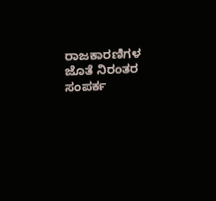ರಾಜಕಾರಣಿಗಳ ಜೊತೆ ನಿರಂತರ ಸಂಪರ್ಕ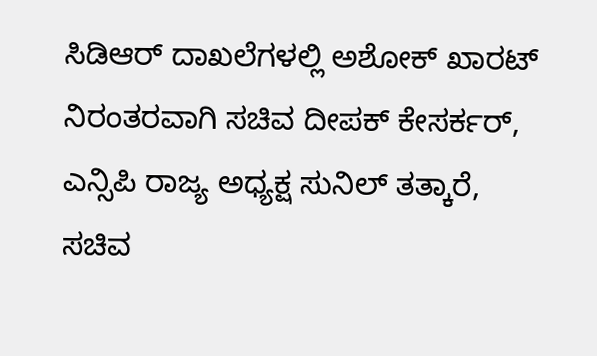ಸಿಡಿಆರ್ ದಾಖಲೆಗಳಲ್ಲಿ ಅಶೋಕ್ ಖಾರಟ್ ನಿರಂತರವಾಗಿ ಸಚಿವ ದೀಪಕ್ ಕೇಸರ್ಕರ್, ಎನ್ಸಿಪಿ ರಾಜ್ಯ ಅಧ್ಯಕ್ಷ ಸುನಿಲ್ ತತ್ಕಾರೆ, ಸಚಿವ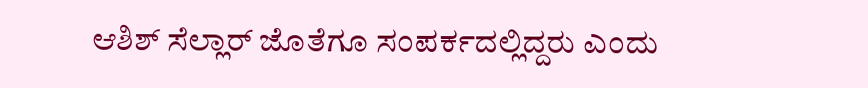ಆಶಿಶ್ ಸೆಲ್ಲಾರ್ ಜೊತೆಗೂ ಸಂಪರ್ಕದಲ್ಲಿದ್ದರು ಎಂದು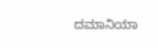ದಮಾನಿಯಾ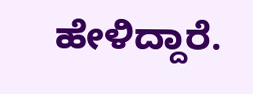ಹೇಳಿದ್ದಾರೆ.